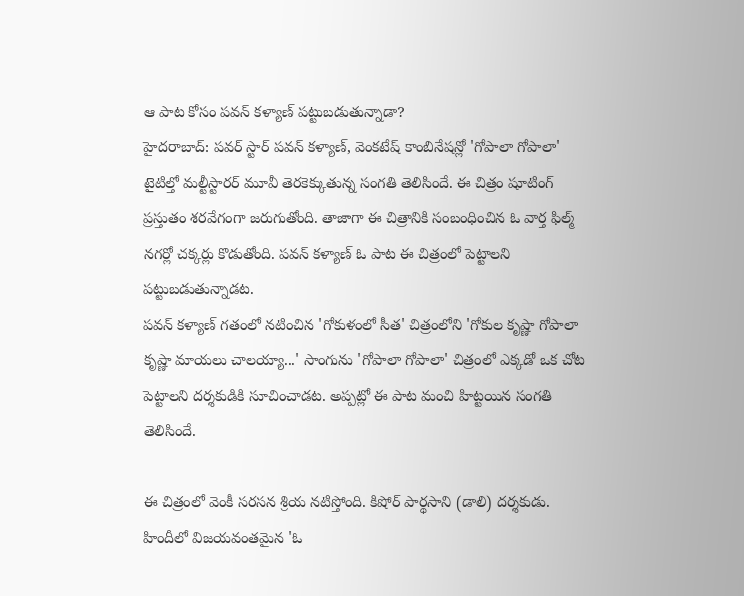ఆ పాట కోసం పవన్ కళ్యాణ్ పట్టుబడుతున్నాడా?
హైదరాబాద్: పవర్ స్టార్ పవన్ కళ్యాణ్, వెంకటేష్ కాంబినేషన్లో 'గోపాలా గోపాలా' టైటిల్తో మల్టీస్టారర్ మూవీ తెరకెక్కుతున్న సంగతి తెలిసిందే. ఈ చిత్రం షూటింగ్ ప్రస్తుతం శరవేగంగా జరుగుతోంది. తాజాగా ఈ చిత్రానికి సంబంధించిన ఓ వార్త ఫిల్మ్ నగర్లో చక్కర్లు కొడుతోంది. పవన్ కళ్యాణ్ ఓ పాట ఈ చిత్రంలో పెట్టాలని పట్టుబడుతున్నాడట.
పవన్ కళ్యాణ్ గతంలో నటించిన 'గోకుళంలో సీత' చిత్రంలోని 'గోకుల కృష్ణా గోపాలా కృష్ణా మాయలు చాలయ్యా...' సాంగును 'గోపాలా గోపాలా' చిత్రంలో ఎక్కడో ఒక చోట పెట్టాలని దర్శకుడికి సూచించాడట. అప్పట్లో ఈ పాట మంచి హిట్టయిన సంగతి తెలిసిందే.

ఈ చిత్రంలో వెంకీ సరసన శ్రియ నటిస్తోంది. కిషోర్ పార్థసాని (డాలి) దర్శకుడు. హిందీలో విజయవంతమైన 'ఓ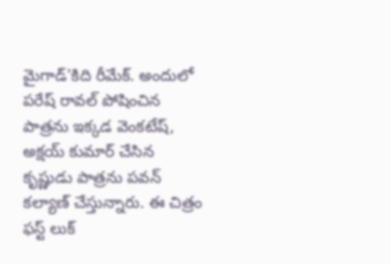మైగాడ్'కిది రీమేక్. అందులో పరేష్ రావల్ పోషించిన పాత్రను ఇక్కడ వెంకటేష్, అక్షయ్ కుమార్ చేసిన కృష్ణుడు పాత్రను పవన్ కల్యాణ్ చేస్తున్నారు. ఈ చిత్రం ఫస్ట్ లుక్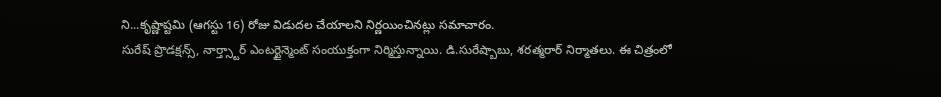ని...కృష్ణాష్టమి (ఆగస్టు 16) రోజు విడుదల చేయాలని నిర్ణయించినట్లు సమాచారం.
సురేష్ ప్రొడక్షన్స్, నార్త్స్టార్ ఎంటర్టైన్మెంట్ సంయుక్తంగా నిర్మిస్తున్నాయి. డి.సురేష్బాబు, శరత్మరార్ నిర్మాతలు. ఈ చిత్రంలో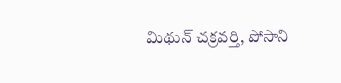మిథున్ చక్రవర్తి, పోసాని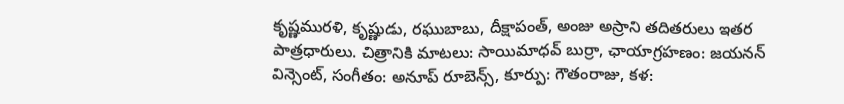కృష్ణమురళి, కృష్ణుడు, రఘుబాబు, దీక్షాపంత్, అంజు అస్రాని తదితరులు ఇతర పాత్రధారులు. చిత్రానికి మాటలు: సాయిమాధవ్ బుర్రా, ఛాయాగ్రహణం: జయనన్ విన్సెంట్, సంగీతం: అనూప్ రూబెన్స్, కూర్పు: గౌతంరాజు, కళ: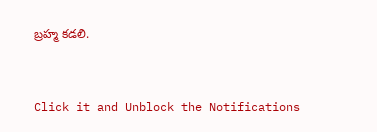బ్రహ్మ కడలి.


Click it and Unblock the Notifications